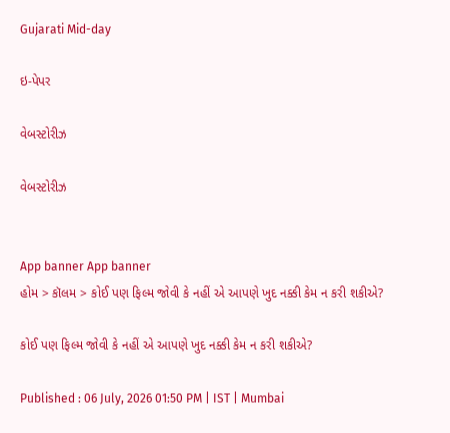Gujarati Mid-day

ઇ-પેપર

વેબસ્ટોરીઝ

વેબસ્ટોરીઝ


App banner App banner
હોમ > કૉલમ > કોઈ પણ ફિલ્મ જોવી કે નહીં એ આપણે ખુદ નક્કી કેમ ન કરી શકીએ?

કોઈ પણ ફિલ્મ જોવી કે નહીં એ આપણે ખુદ નક્કી કેમ ન કરી શકીએ?

Published : 06 July, 2026 01:50 PM | IST | Mumbai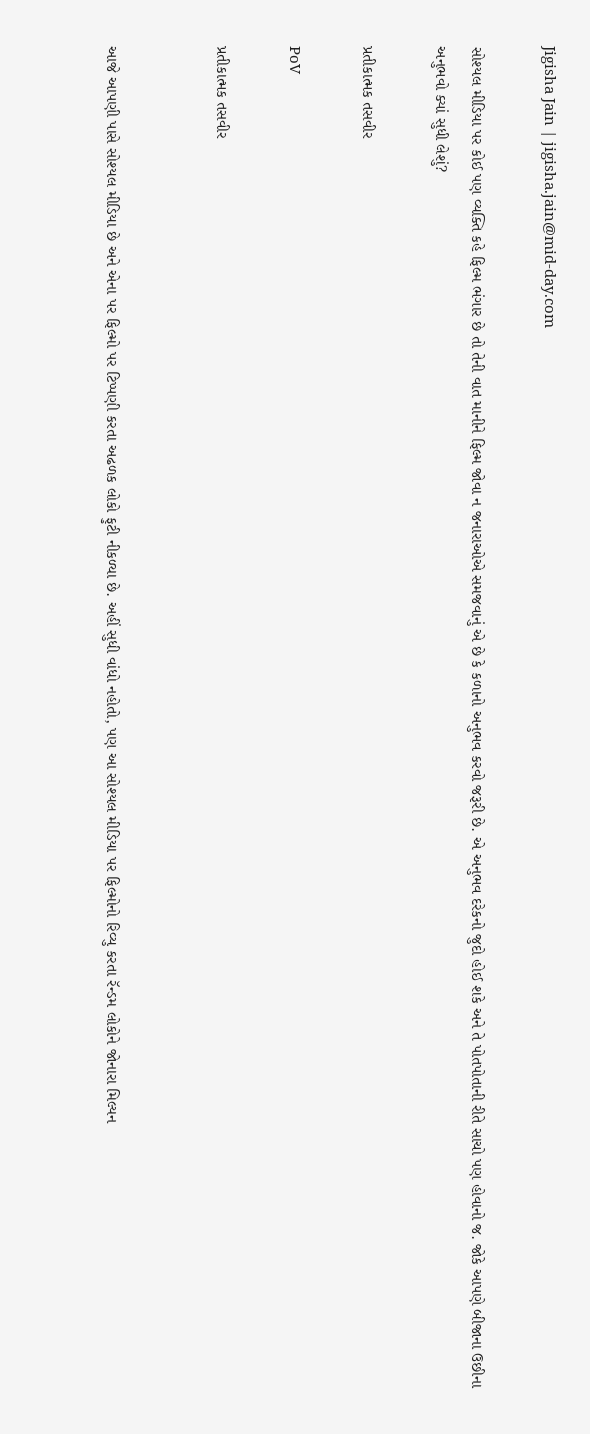Jigisha Jain | jigisha.jain@mid-day.com

સોશ્યલ મીડિયા પર કોઈ પણ વ્યક્તિ કહે ફિલ્મ ભંગાર છે તો તેની વાત માનીને ફિલ્મ જોવા ન જનારાઓએ સમજવાનું એ છે કે કળાનો અનુભવ કરવો જરૂરી છે. એ અનુભવ દરેકનો જુદો હોઈ શકે અને તે પોતપોતાની રીતે સાચો પણ હોવાનો જ. જોકે આપણે બીજાના ઉછીના અનુભવો ક્યાં સુધી લેશું?

પ્રતીકાત્મક તસવીર

PoV

પ્રતીકાત્મક તસવીર


આજે આપણી પાસે સોશ્યલ મીડિયા છે અને એના પર ફિલ્મો પર ટિપ્પણી કરતા અઢળક લોકો ફુટી નીકળ્યા છે. અહીં સુધી વાંધો નહોતો, પણ આ સોશ્યલ મીડિયા પર ફિલ્મોનો રિવ્યુ કરતા રૅન્ડમ લોકોને જોનારા મિલ્યન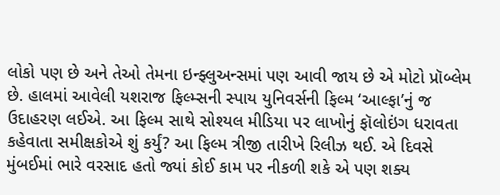લોકો પણ છે અને તેઓ તેમના ઇન્ફ્લુઅન્સમાં પણ આવી જાય છે એ મોટો પ્રૉબ્લેમ છે. હાલમાં આવેલી યશરાજ ફિલ્મ્સની સ્પાય યુનિવર્સની ફિલ્મ ‘આલ્ફા’નું જ ઉદાહરણ લઈએ. આ ફિલ્મ સાથે સોશ્યલ મીડિયા પર લાખોનું ફૉલોઇંગ ધરાવતા કહેવાતા સમીક્ષકોએ શું કર્યું? આ ફિલ્મ ત્રીજી તારીખે રિલીઝ થઈ. એ દિવસે મુંબઈમાં ભારે વરસાદ હતો જ્યાં કોઈ કામ પર નીકળી શકે એ પણ શક્ય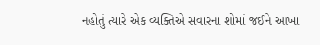નહોતું ત્યારે એક વ્યક્તિએ સવારના શોમાં જઈને આખા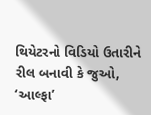થિયેટરનો વિડિયો ઉતારીને રીલ બનાવી કે જુઓ, ‘આલ્ફા’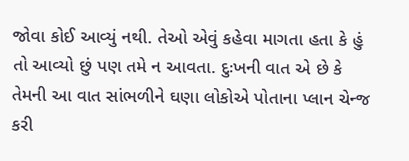જોવા કોઈ આવ્યું નથી. તેઓ એવું કહેવા માગતા હતા કે હું તો આવ્યો છું પણ તમે ન આવતા. દુઃખની વાત એ છે કે તેમની આ વાત સાંભળીને ઘણા લોકોએ પોતાના પ્લાન ચેન્જ કરી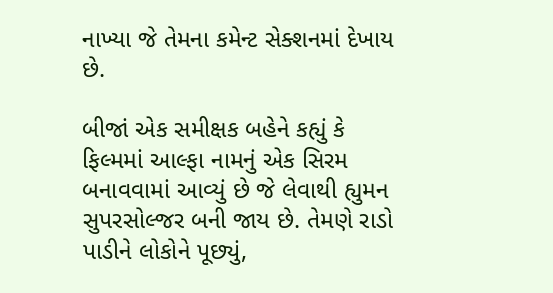નાખ્યા જે તેમના કમેન્ટ સેક્શનમાં દેખાય છે.

બીજાં એક સમીક્ષક બહેને કહ્યું કે ફિલ્મમાં આલ્ફા નામનું એક સિરમ બનાવવામાં આવ્યું છે જે લેવાથી હ્યુમન સુપરસોલ્જર બની જાય છે. તેમણે રાડો પાડીને લોકોને પૂછ્યું,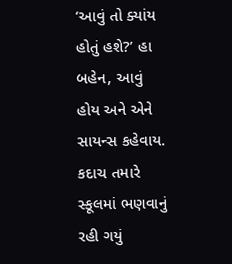‘આવું તો ક્યાંય હોતું હશે?’ હા બહેન, આવું હોય અને એને સાયન્સ કહેવાય. કદાચ તમારે સ્કૂલમાં ભણવાનું રહી ગયું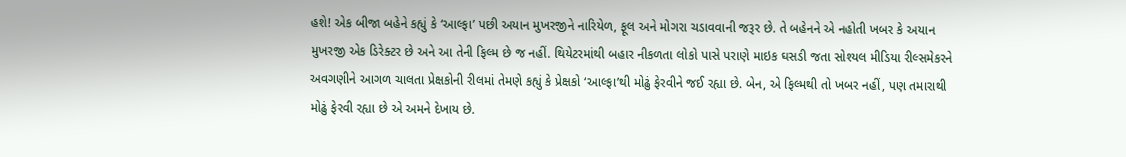હશે! એક બીજા બહેને કહ્યું કે ‘આલ્ફા’ પછી અયાન મુખરજીને નારિયેળ, ફૂલ અને મોગરા ચડાવવાની જરૂર છે. તે બહેનને એ નહોતી ખબર કે અયાન મુખરજી એક ડિરેક્ટર છે અને આ તેની ફિલ્મ છે જ નહીં. થિયેટરમાંથી બહાર નીકળતા લોકો પાસે પરાણે માઇક ઘસડી જતા સોશ્યલ મીડિયા રીલ્સમેકરને અવગણીને આગળ ચાલતા પ્રેક્ષકોની રીલમાં તેમણે કહ્યું કે પ્રેક્ષકો ‘આલ્ફા’થી મોઢું ફેરવીને જઈ રહ્યા છે. બેન, એ ફિલ્મથી તો ખબર નહીં, પણ તમારાથી મોઢું ફેરવી રહ્યા છે એ અમને દેખાય છે.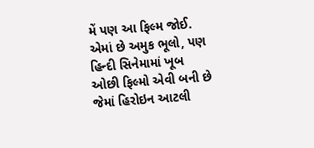મેં પણ આ ફિલ્મ જોઈ. એમાં છે અમુક ભૂલો, પણ હિન્દી સિનેમામાં ખૂબ ઓછી ફિલ્મો એવી બની છે જેમાં હિરોઇન આટલી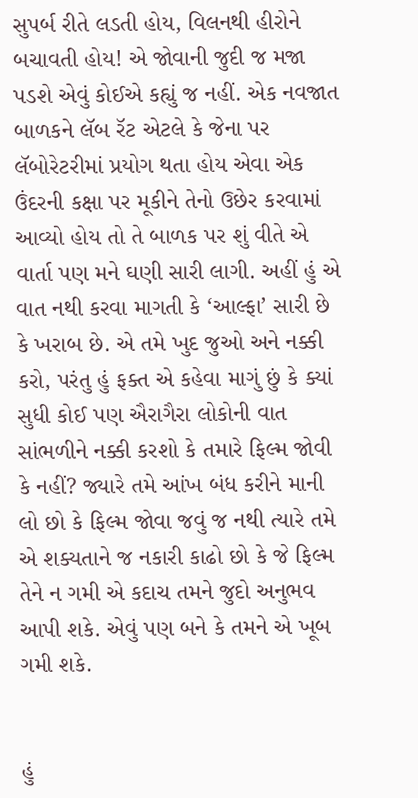સુપર્બ રીતે લડતી હોય, વિલનથી હીરોને બચાવતી હોય! એ જોવાની જુદી જ મજા પડશે એવું કોઈએ કહ્યું જ નહીં. એક નવજાત બાળકને લૅબ રૅટ એટલે કે જેના પર લૅબોરેટરીમાં પ્રયોગ થતા હોય એવા એક ઉંદરની કક્ષા પર મૂકીને તેનો ઉછેર કરવામાં આવ્યો હોય તો તે બાળક પર શું વીતે એ વાર્તા પણ મને ઘણી સારી લાગી. અહીં હું એ વાત નથી કરવા માગતી કે ‘આલ્ફા’ સારી છે કે ખરાબ છે. એ તમે ખુદ જુઓ અને નક્કી કરો, પરંતુ હું ફક્ત એ કહેવા માગું છું કે ક્યાં સુધી કોઈ પણ ઐરાગૈરા લોકોની વાત સાંભળીને નક્કી કરશો કે તમારે ફિલ્મ જોવી કે નહીં? જ્યારે તમે આંખ બંધ કરીને માની લો છો કે ફિલ્મ જોવા જવું જ નથી ત્યારે તમે એ શક્યતાને જ નકારી કાઢો છો કે જે ફિલ્મ તેને ન ગમી એ કદાચ તમને જુદો અનુભવ આપી શકે. એવું પણ બને કે તમને એ ખૂબ ગમી શકે.


હું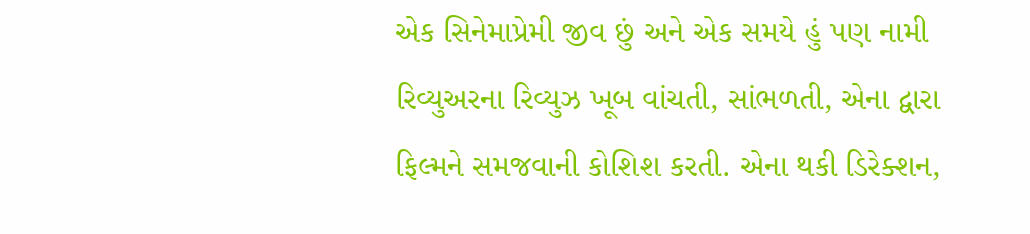એક સિનેમાપ્રેમી જીવ છું અને એક સમયે હું પણ નામી રિવ્યુઅરના રિવ્યુઝ ખૂબ વાંચતી, સાંભળતી, એના દ્વારા ફિલ્મને સમજવાની કોશિશ કરતી. એના થકી ડિરેક્શન,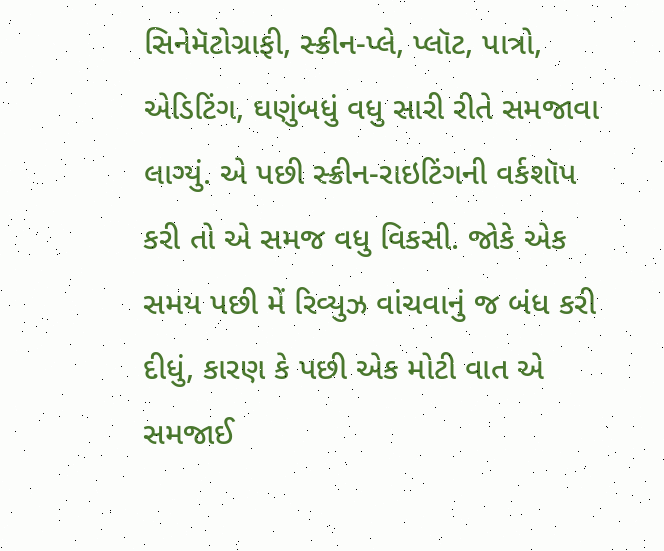સિનેમૅટોગ્રાફી, સ્ક્રીન-પ્લે, પ્લૉટ, પાત્રો, એડિટિંગ, ઘણુંબધું વધુ સારી રીતે સમજાવા લાગ્યું. એ પછી સ્ક્રીન-રાઇટિંગની વર્કશૉપ કરી તો એ સમજ વધુ વિકસી. જોકે એક સમય પછી મેં રિવ્યુઝ વાંચવાનું જ બંધ કરી દીધું, કારણ કે પછી એક મોટી વાત એ સમજાઈ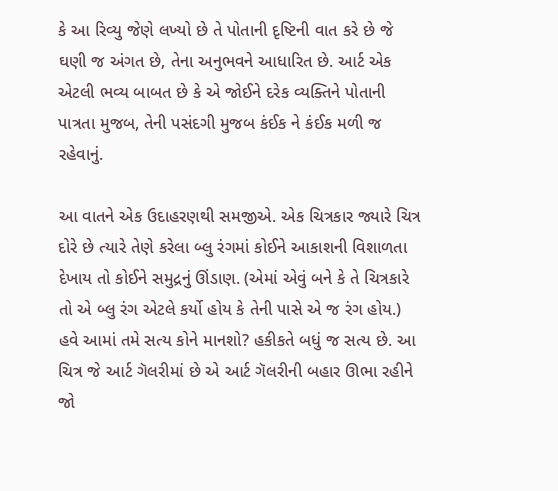કે આ રિવ્યુ જેણે લખ્યો છે તે પોતાની દૃષ્ટિની વાત કરે છે જે ઘણી જ અંગત છે, તેના અનુભવને આધારિત છે. આર્ટ એક એટલી ભવ્ય બાબત છે કે એ જોઈને દરેક વ્યક્તિને પોતાની પાત્રતા મુજબ, તેની પસંદગી મુજબ કંઈક ને કંઈક મળી જ રહેવાનું.

આ વાતને એક ઉદાહરણથી સમજીએ. એક ચિત્રકાર જ્યારે ચિત્ર દોરે છે ત્યારે તેણે કરેલા બ્લુ રંગમાં કોઈને આકાશની વિશાળતા દેખાય તો કોઈને સમુદ્રનું ઊંડાણ. (એમાં એવું બને કે તે ચિત્રકારે તો એ બ્લુ રંગ એટલે કર્યો હોય કે તેની પાસે એ જ રંગ હોય.) હવે આમાં તમે સત્ય કોને માનશો? હકીકતે બધું જ સત્ય છે. આ ચિત્ર જે આર્ટ ગૅલરીમાં છે એ આર્ટ ગૅલરીની બહાર ઊભા રહીને જો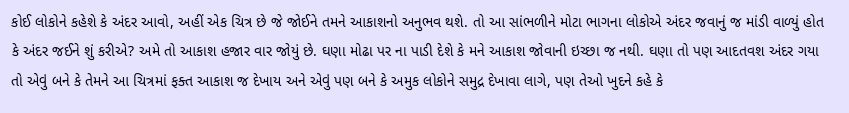કોઈ લોકોને કહેશે કે અંદર આવો, અહીં એક ચિત્ર છે જે જોઈને તમને આકાશનો અનુભવ થશે. તો આ સાંભળીને મોટા ભાગના લોકોએ અંદર જવાનું જ માંડી વાળ્યું હોત કે અંદર જઈને શું કરીએ? અમે તો આકાશ હજાર વાર જોયું છે. ઘણા મોઢા પર ના પાડી દેશે કે મને આકાશ જોવાની ઇચ્છા જ નથી. ઘણા તો પણ આદતવશ અંદર ગયા તો એવું બને કે તેમને આ ચિત્રમાં ફક્ત આકાશ જ દેખાય અને એવું પણ બને કે અમુક લોકોને સમુદ્ર દેખાવા લાગે, પણ તેઓ ખુદને કહે કે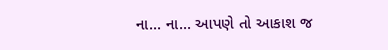ના... ના... આપણે તો આકાશ જ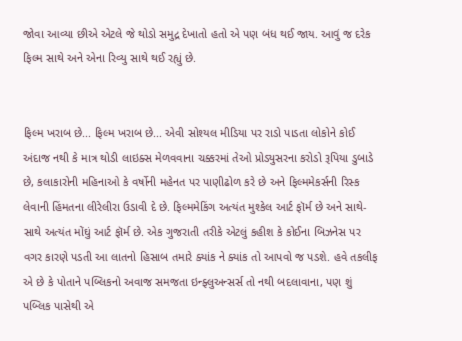જોવા આવ્યા છીએ એટલે જે થોડો સમુદ્ર દેખાતો હતો એ પણ બંધ થઈ જાય. આવું જ દરેક ફિલ્મ સાથે અને એના રિવ્યુ સાથે થઈ રહ્યું છે.


ફિલ્મ ખરાબ છે... ફિલ્મ ખરાબ છે... એવી સોશ્યલ મીડિયા પર રાડો પાડતા લોકોને કોઈ અંદાજ નથી કે માત્ર થોડી લાઇક્સ મેળવવાના ચક્કરમાં તેઓ પ્રોડ્યુસરના કરોડો રૂપિયા ડુબાડે છે, કલાકારોની મહિનાઓ કે વર્ષોની મહેનત પર પાણીઢોળ કરે છે અને ફિલ્મમેકર્સની રિસ્ક લેવાની હિંમતના લીરેલીરા ઉડાવી દે છે. ફિલ્મમેકિંગ અત્યંત મુશ્કેલ આર્ટ ફૉર્મ છે અને સાથે-સાથે અત્યંત મોંઘું આર્ટ ફૉર્મ છે. એક ગુજરાતી તરીકે એટલું કહીશ કે કોઈના બિઝનેસ પર વગર કારણે પડતી આ લાતનો હિસાબ તમારે ક્યાંક ને ક્યાંક તો આપવો જ પડશે. હવે તકલીફ એ છે કે પોતાને પબ્લિકનો અવાજ સમજતા ઇન્ફ્લુઅન્સર્સ તો નથી બદલાવાના, પણ શું પબ્લિક પાસેથી એ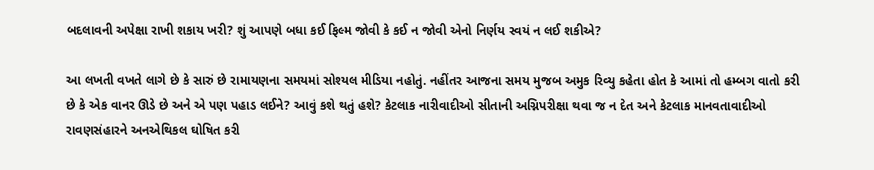બદલાવની અપેક્ષા રાખી શકાય ખરી? શું આપણે બધા કઈ ફિલ્મ જોવી કે કઈ ન જોવી એનો નિર્ણય સ્વયં ન લઈ શકીએ?

આ લખતી વખતે લાગે છે કે સારું છે રામાયણના સમયમાં સોશ્યલ મીડિયા નહોતું. નહીંતર આજના સમય મુજબ અમુક રિવ્યુ કહેતા હોત કે આમાં તો હમ્બગ વાતો કરી છે કે એક વાનર ઊડે છે અને એ પણ પહાડ લઈને? આવું કશે થતું હશે? કેટલાક નારીવાદીઓ સીતાની અગ્નિપરીક્ષા થવા જ ન દેત અને કેટલાક માનવતાવાદીઓ રાવણસંહારને અનએથિકલ ઘોષિત કરી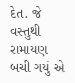દેત. જે વસ્તુથી રામાયણ બચી ગયું એ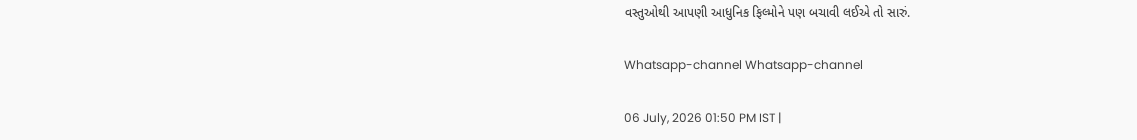વસ્તુઓથી આપણી આધુનિક ફિલ્મોને પણ બચાવી લઈએ તો સારું.

Whatsapp-channel Whatsapp-channel

06 July, 2026 01:50 PM IST |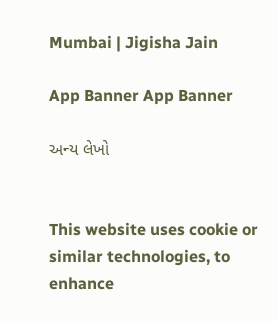Mumbai | Jigisha Jain

App Banner App Banner

અન્ય લેખો


This website uses cookie or similar technologies, to enhance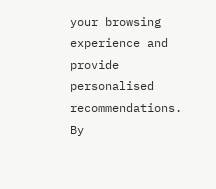your browsing experience and provide personalised recommendations. By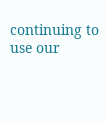continuing to use our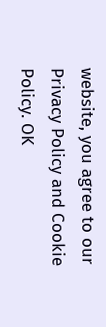website, you agree to our Privacy Policy and Cookie Policy. OK